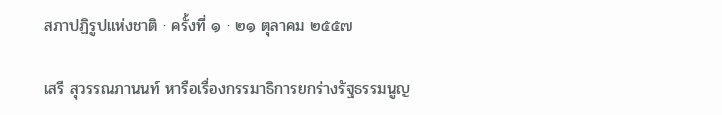สภาปฏิรูปแห่งชาติ · ครั้งที่ ๑ · ๒๑ ตุลาคม ๒๕๕๗

เสรี สุวรรณภานนท์ หารือเรื่องกรรมาธิการยกร่างรัฐธรรมนูญ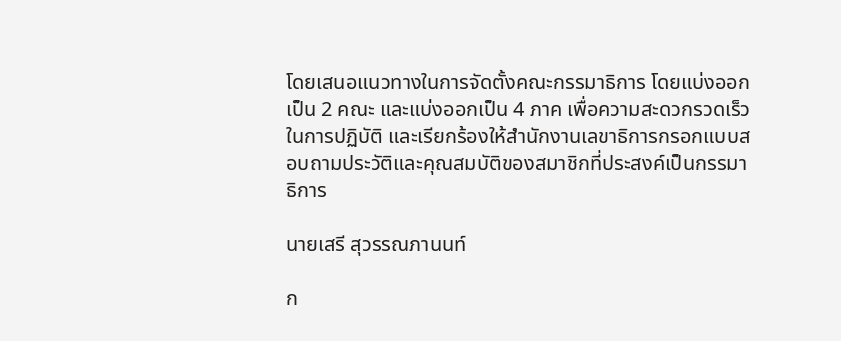โดยเสนอแนวทางในการจัดตั้งคณะกรรมาธิการ โดยแบ่งออกเป็น 2 คณะ และแบ่งออกเป็น 4 ภาค เพื่อความสะดวกรวดเร็วในการปฏิบัติ และเรียกร้องให้สำนักงานเลขาธิการกรอกแบบสอบถามประวัติและคุณสมบัติของสมาชิกที่ประสงค์เป็นกรรมาธิการ

นายเสรี สุวรรณภานนท์

ก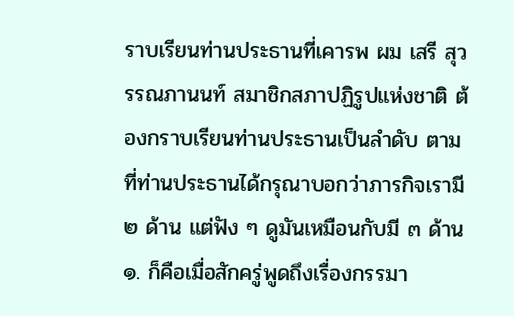ราบเรียนท่านประธานที่เคารพ ผม เสรี สุวรรณภานนท์ สมาชิกสภาปฏิรูปแห่งชาติ ต้องกราบเรียนท่านประธานเป็นลำดับ ตามที่ท่านประธานได้กรุณาบอกว่าภารกิจเรามี ๒ ด้าน แต่ฟัง ๆ ดูมันเหมือนกับมี ๓ ด้าน ๑. ก็คือเมื่อสักครู่พูดถึงเรื่องกรรมา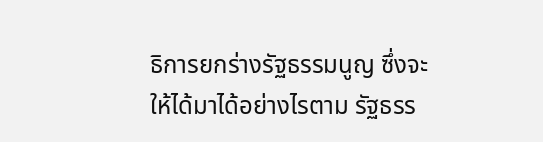ธิการยกร่างรัฐธรรมนูญ ซึ่งจะให้ได้มาได้อย่างไรตาม รัฐธรร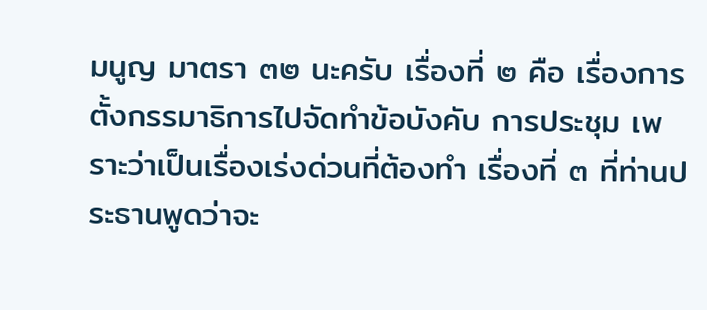มนูญ มาตรา ๓๒ นะครับ เรื่องที่ ๒ คือ เรื่องการตั้งกรรมาธิการไปจัดทำข้อบังคับ การประชุม เพราะว่าเป็นเรื่องเร่งด่วนที่ต้องทำ เรื่องที่ ๓ ที่ท่านประธานพูดว่าจะ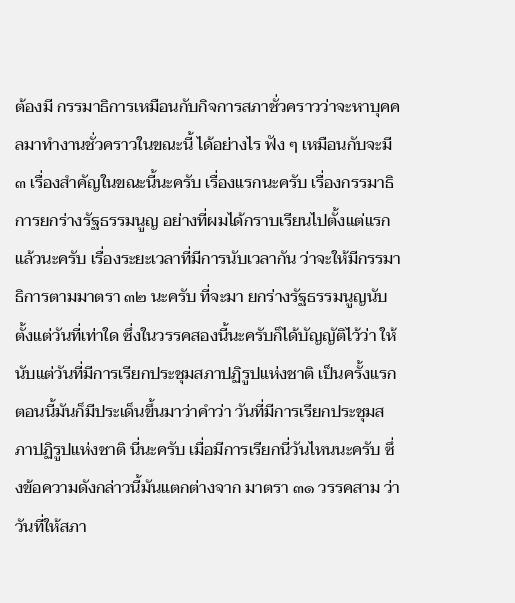ต้องมี กรรมาธิการเหมือนกับกิจการสภาชั่วคราวว่าจะหาบุคคลมาทำงานชั่วคราวในขณะนี้ ได้อย่างไร ฟัง ๆ เหมือนกับจะมี ๓ เรื่องสำคัญในขณะนี้นะครับ เรื่องแรกนะครับ เรื่องกรรมาธิการยกร่างรัฐธรรมนูญ อย่างที่ผมได้กราบเรียนไปตั้งแต่แรกแล้วนะครับ เรื่องระยะเวลาที่มีการนับเวลากัน ว่าจะให้มีกรรมาธิการตามมาตรา ๓๒ นะครับ ที่จะมา ยกร่างรัฐธรรมนูญนับตั้งแต่วันที่เท่าใด ซึ่งในวรรคสองนี้นะครับก็ได้บัญญัติไว้ว่า ให้นับแต่วันที่มีการเรียกประชุมสภาปฏิรูปแห่งชาติ เป็นครั้งแรก ตอนนี้มันก็มีประเด็นขึ้นมาว่าคำว่า วันที่มีการเรียกประชุมสภาปฏิรูปแห่งชาติ นี่นะครับ เมื่อมีการเรียกนี่วันไหนนะครับ ซึ่งข้อความดังกล่าวนี้มันแตกต่างจาก มาตรา ๓๑ วรรคสาม ว่าวันที่ให้สภา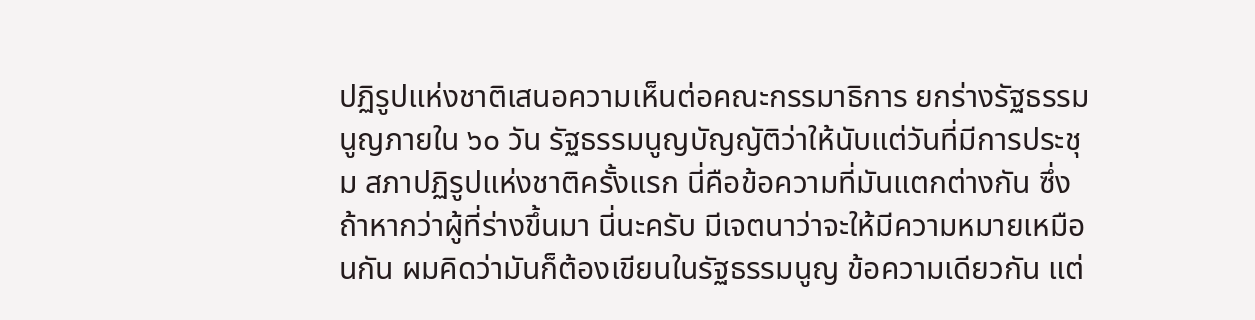ปฏิรูปแห่งชาติเสนอความเห็นต่อคณะกรรมาธิการ ยกร่างรัฐธรรมนูญภายใน ๖๐ วัน รัฐธรรมนูญบัญญัติว่าให้นับแต่วันที่มีการประชุม สภาปฏิรูปแห่งชาติครั้งแรก นี่คือข้อความที่มันแตกต่างกัน ซึ่งถ้าหากว่าผู้ที่ร่างขึ้นมา นี่นะครับ มีเจตนาว่าจะให้มีความหมายเหมือนกัน ผมคิดว่ามันก็ต้องเขียนในรัฐธรรมนูญ ข้อความเดียวกัน แต่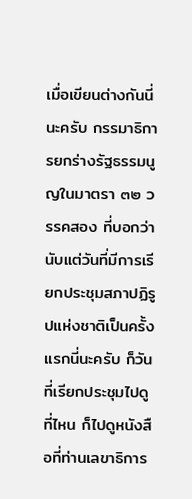เมื่อเขียนต่างกันนี่นะครับ กรรมาธิการยกร่างรัฐธรรมนูญในมาตรา ๓๒ วรรคสอง ที่บอกว่านับแต่วันที่มีการเรียกประชุมสภาปฏิรูปแห่งชาติเป็นครั้งแรกนี่นะครับ ก็วันที่เรียกประชุมไปดูที่ไหน ก็ไปดูหนังสือที่ท่านเลขาธิการ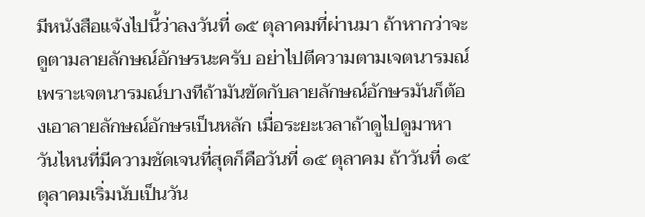มีหนังสือแจ้งไปนี้ว่าลงวันที่ ๑๕ ตุลาคมที่ผ่านมา ถ้าหากว่าจะดูตามลายลักษณ์อักษรนะครับ อย่าไปตีความตามเจตนารมณ์ เพราะเจตนารมณ์บางทีถ้ามันขัดกับลายลักษณ์อักษรมันก็ต้องเอาลายลักษณ์อักษรเป็นหลัก เมื่อระยะเวลาถ้าดูไปดูมาหาวันไหนที่มีความชัดเจนที่สุดก็คือวันที่ ๑๕ ตุลาคม ถ้าวันที่ ๑๕ ตุลาคมเริ่มนับเป็นวัน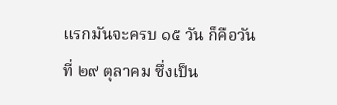แรกมันจะครบ ๑๕ วัน ก็คือวันที่ ๒๙ ตุลาคม ซึ่งเป็น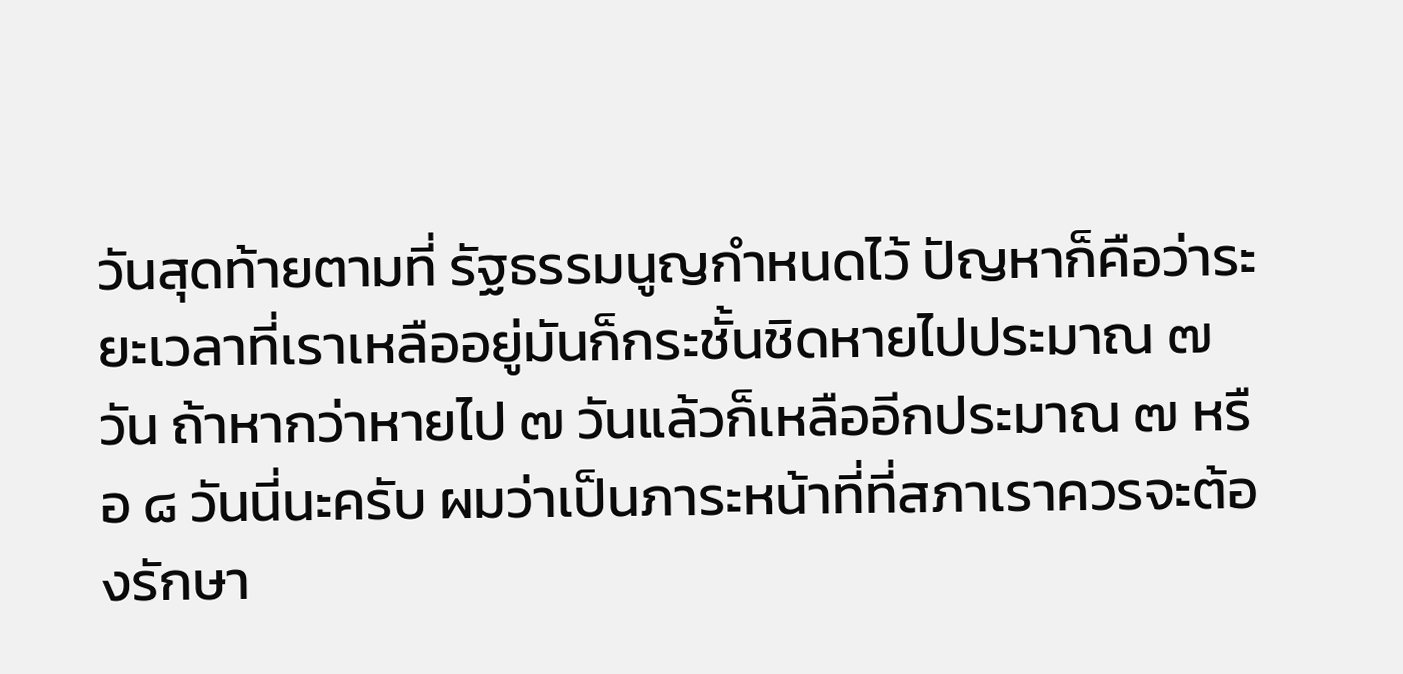วันสุดท้ายตามที่ รัฐธรรมนูญกำหนดไว้ ปัญหาก็คือว่าระยะเวลาที่เราเหลืออยู่มันก็กระชั้นชิดหายไปประมาณ ๗ วัน ถ้าหากว่าหายไป ๗ วันแล้วก็เหลืออีกประมาณ ๗ หรือ ๘ วันนี่นะครับ ผมว่าเป็นภาระหน้าที่ที่สภาเราควรจะต้องรักษา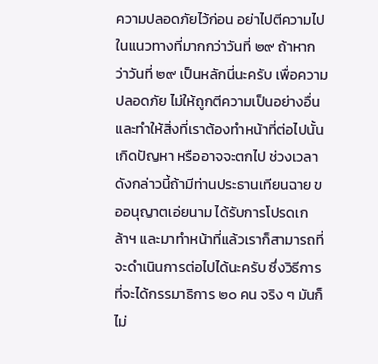ความปลอดภัยไว้ก่อน อย่าไปตีความไป ในแนวทางที่มากกว่าวันที่ ๒๙ ถ้าหากว่าวันที่ ๒๙ เป็นหลักนี่นะครับ เพื่อความปลอดภัย ไม่ให้ถูกตีความเป็นอย่างอื่นและทำให้สิ่งที่เราต้องทำหน้าที่ต่อไปนั้นเกิดปัญหา หรืออาจจะตกไป ช่วงเวลาดังกล่าวนี้ถ้ามีท่านประธานเทียนฉาย ขออนุญาตเอ่ยนาม ได้รับการโปรดเกล้าฯ และมาทำหน้าที่แล้วเราก็สามารถที่จะดำเนินการต่อไปได้นะครับ ซึ่งวิธีการที่จะได้กรรมาธิการ ๒๐ คน จริง ๆ มันก็ไม่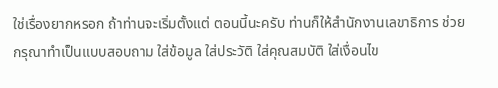ใช่เรื่องยากหรอก ถ้าท่านจะเริ่มตั้งแต่ ตอนนี้นะครับ ท่านก็ให้สำนักงานเลขาธิการ ช่วยกรุณาทำเป็นแบบสอบถาม ใส่ข้อมูล ใส่ประวัติ ใส่คุณสมบัติ ใส่เงื่อนไข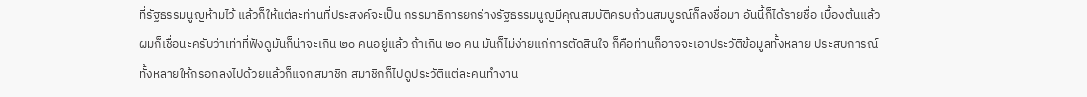ที่รัฐธรรมนูญห้ามไว้ แล้วก็ให้แต่ละท่านที่ประสงค์จะเป็น กรรมาธิการยกร่างรัฐธรรมนูญมีคุณสมบัติครบถ้วนสมบูรณ์ก็ลงชื่อมา อันนี้ก็ได้รายชื่อ เบื้องต้นแล้ว ผมก็เชื่อนะครับว่าเท่าที่ฟังดูมันก็น่าจะเกิน ๒๐ คนอยู่แล้ว ถ้าเกิน ๒๐ คน มันก็ไม่ง่ายแก่การตัดสินใจ ก็คือท่านก็อาจจะเอาประวัติข้อมูลทั้งหลาย ประสบการณ์ ทั้งหลายให้กรอกลงไปด้วยแล้วก็แจกสมาชิก สมาชิกก็ไปดูประวัติแต่ละคนทำงาน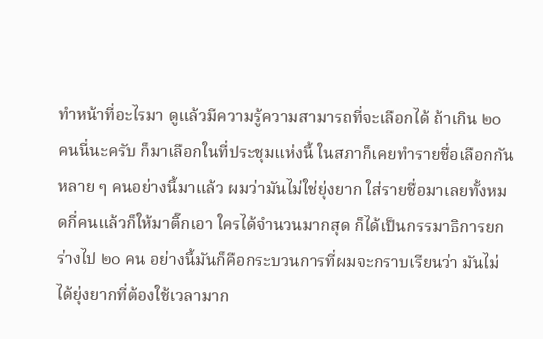ทำหน้าที่อะไรมา ดูแล้วมีความรู้ความสามารถที่จะเลือกได้ ถ้าเกิน ๒๐ คนนี่นะครับ ก็มาเลือกในที่ประชุมแห่งนี้ ในสภาก็เคยทำรายชื่อเลือกกันหลาย ๆ คนอย่างนี้มาแล้ว ผมว่ามันไม่ใช่ยุ่งยาก ใส่รายชื่อมาเลยทั้งหมดกี่คนแล้วก็ให้มาติ๊กเอา ใครได้จำนวนมากสุด ก็ได้เป็นกรรมาธิการยกร่างไป ๒๐ คน อย่างนี้มันก็คือกระบวนการที่ผมจะกราบเรียนว่า มันไม่ได้ยุ่งยากที่ต้องใช้เวลามาก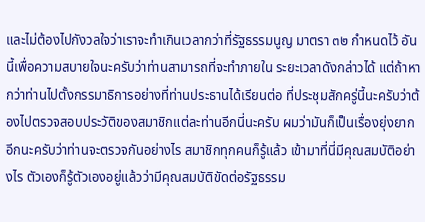และไม่ต้องไปกังวลใจว่าเราจะทำเกินเวลากว่าที่รัฐธรรมนูญ มาตรา ๓๒ กำหนดไว้ อันนี้เพื่อความสบายใจนะครับว่าท่านสามารถที่จะทำภายใน ระยะเวลาดังกล่าวได้ แต่ถ้าหากว่าท่านไปตั้งกรรมาธิการอย่างที่ท่านประธานได้เรียนต่อ ที่ประชุมสักครู่นี้นะครับว่าต้องไปตรวจสอบประวัติของสมาชิกแต่ละท่านอีกนี่นะครับ ผมว่ามันก็เป็นเรื่องยุ่งยากอีกนะครับว่าท่านจะตรวจกันอย่างไร สมาชิกทุกคนก็รู้แล้ว เข้ามาที่นี่มีคุณสมบัติอย่างไร ตัวเองก็รู้ตัวเองอยู่แล้วว่ามีคุณสมบัติขัดต่อรัฐธรรม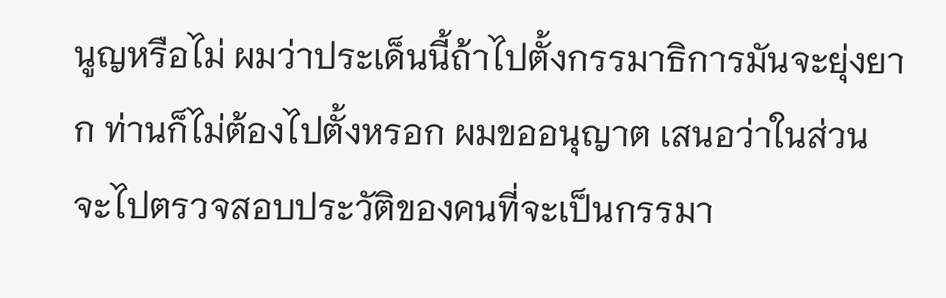นูญหรือไม่ ผมว่าประเด็นนี้ถ้าไปตั้งกรรมาธิการมันจะยุ่งยาก ท่านก็ไม่ต้องไปตั้งหรอก ผมขออนุญาต เสนอว่าในส่วนจะไปตรวจสอบประวัติของคนที่จะเป็นกรรมา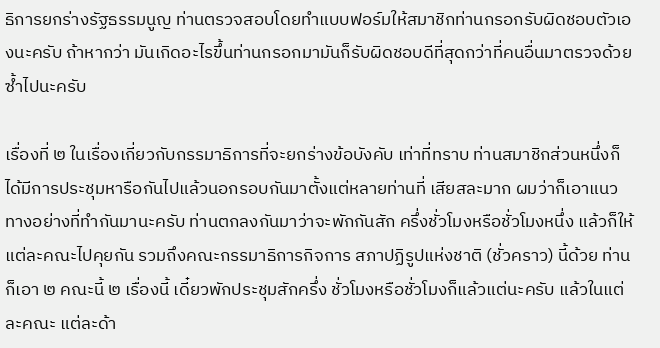ธิการยกร่างรัฐธรรมนูญ ท่านตรวจสอบโดยทำแบบฟอร์มให้สมาชิกท่านกรอกรับผิดชอบตัวเองนะครับ ถ้าหากว่า มันเกิดอะไรขึ้นท่านกรอกมามันก็รับผิดชอบดีที่สุดกว่าที่คนอื่นมาตรวจด้วยซ้ำไปนะครับ

เรื่องที่ ๒ ในเรื่องเกี่ยวกับกรรมาธิการที่จะยกร่างข้อบังคับ เท่าที่ทราบ ท่านสมาชิกส่วนหนึ่งก็ได้มีการประชุมหารือกันไปแล้วนอกรอบกันมาตั้งแต่หลายท่านที่ เสียสละมาก ผมว่าก็เอาแนวทางอย่างที่ทำกันมานะครับ ท่านตกลงกันมาว่าจะพักกันสัก ครึ่งชั่วโมงหรือชั่วโมงหนึ่ง แล้วก็ให้แต่ละคณะไปคุยกัน รวมถึงคณะกรรมาธิการกิจการ สภาปฏิรูปแห่งชาติ (ชั่วคราว) นี้ด้วย ท่านก็เอา ๒ คณะนี้ ๒ เรื่องนี้ เดี๋ยวพักประชุมสักครึ่ง ชั่วโมงหรือชั่วโมงก็แล้วแต่นะครับ แล้วในแต่ละคณะ แต่ละด้า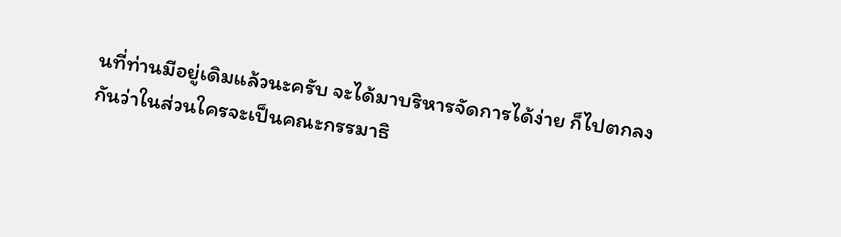นที่ท่านมีอยู่เดิมแล้วนะครับ จะได้มาบริหารจัดการได้ง่าย ก็ไปตกลงกันว่าในส่วนใครจะเป็นคณะกรรมาธิ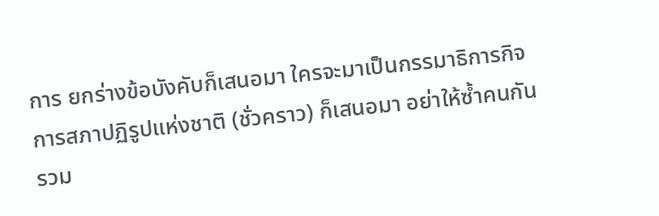การ ยกร่างข้อบังคับก็เสนอมา ใครจะมาเป็นกรรมาธิการกิจการสภาปฏิรูปแห่งชาติ (ชั่วคราว) ก็เสนอมา อย่าให้ซ้ำคนกัน รวม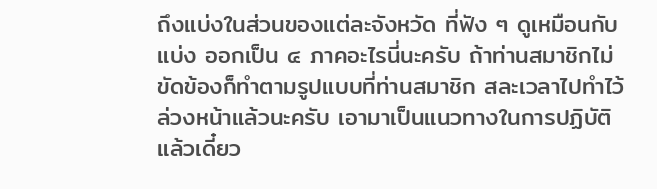ถึงแบ่งในส่วนของแต่ละจังหวัด ที่ฟัง ๆ ดูเหมือนกับแบ่ง ออกเป็น ๔ ภาคอะไรนี่นะครับ ถ้าท่านสมาชิกไม่ขัดข้องก็ทำตามรูปแบบที่ท่านสมาชิก สละเวลาไปทำไว้ล่วงหน้าแล้วนะครับ เอามาเป็นแนวทางในการปฏิบัติ แล้วเดี๋ยว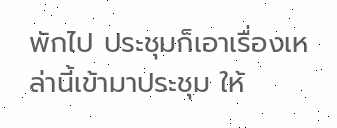พักไป ประชุมก็เอาเรื่องเหล่านี้เข้ามาประชุม ให้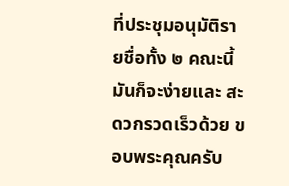ที่ประชุมอนุมัติรายชื่อทั้ง ๒ คณะนี้ มันก็จะง่ายและ สะดวกรวดเร็วด้วย ขอบพระคุณครับ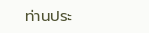ท่านประ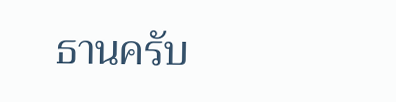ธานครับ